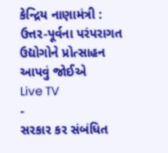કેન્દ્રિય નાણામંત્રી : ઉત્તર-પૂર્વના પરંપરાગત ઉદ્યોગોને પ્રોત્સાહન આપવું જોઈએ
Live TV
-
સરકાર કર સંબંધિત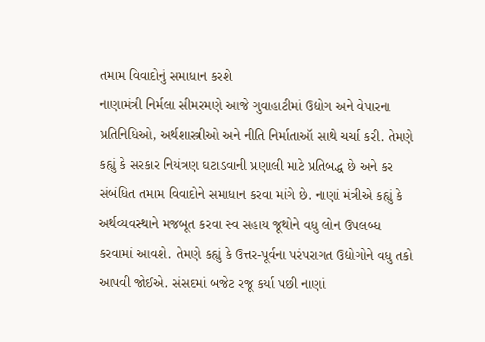તમામ વિવાદોનું સમાધાન કરશે
નાણામંત્રી નિર્મલા સીમરમણે આજે ગુવાહાટીમાં ઉદ્યોગ અને વેપારના પ્રતિનિધિઓ, અર્થશાસ્ત્રીઓ અને નીતિ નિર્માતાઑ સાથે ચર્ચા કરી. તેમણે કહ્યું કે સરકાર નિયંત્રણ ઘટાડવાની પ્રણાલી માટે પ્રતિબદ્ધ છે અને કર સંબંધિત તમામ વિવાદોને સમાધાન કરવા માંગે છે. નાણાં મંત્રીએ કહ્યું કે અર્થવ્યવસ્થાને મજબૂત કરવા સ્વ સહાય જૂથોને વધુ લોન ઉપલબ્ધ કરવામાં આવશે. તેમણે કહ્યું કે ઉત્તર-પૂર્વના પરંપરાગત ઉદ્યોગોને વધુ તકો આપવી જોઈએ. સંસદમાં બજેટ રજૂ કર્યા પછી નાણાં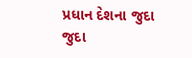પ્રધાન દેશના જુદા જુદા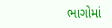ભાગોમાં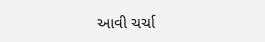આવી ચર્ચા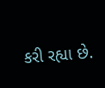કરી રહ્યા છે.